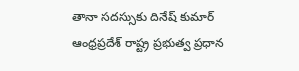తానా సదస్సుకు దినేష్ కుమార్
ఆంధ్రప్రదేశ్ రాష్ట్ర ప్రభుత్వ ప్రధాన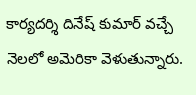కార్యదర్శి దినేష్ కుమార్ వచ్చే నెలలో అమెరికా వెళుతున్నారు.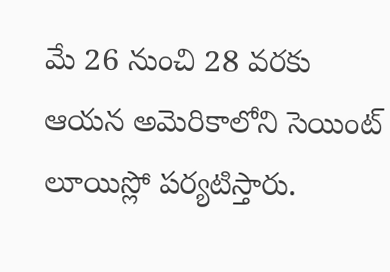మే 26 నుంచి 28 వరకు ఆయన అమెరికాలోని సెయింట్ లూయిస్లో పర్యటిస్తారు.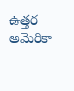ఉత్తర అమెరికా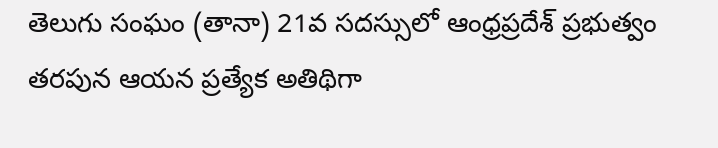తెలుగు సంఘం (తానా) 21వ సదస్సులో ఆంధ్రప్రదేశ్ ప్రభుత్వం తరపున ఆయన ప్రత్యేక అతిథిగా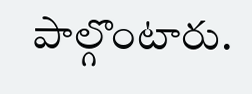పాల్గొంటారు.